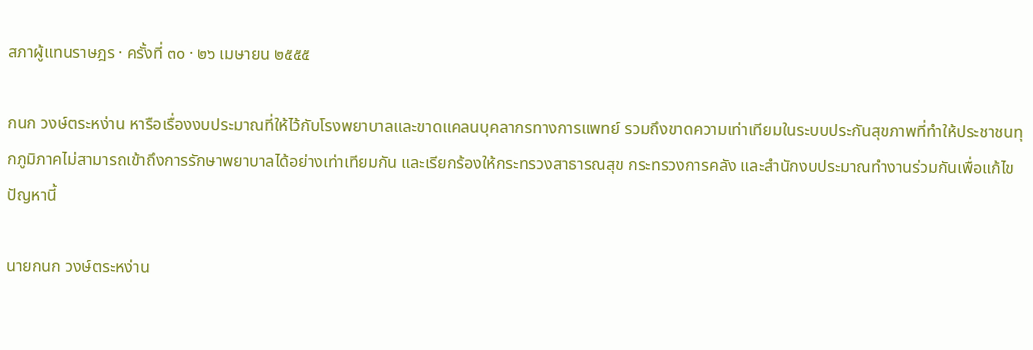สภาผู้แทนราษฎร · ครั้งที่ ๓๐ · ๒๖ เมษายน ๒๕๕๕

กนก วงษ์ตระหง่าน หารือเรื่องงบประมาณที่ให้ไว้กับโรงพยาบาลและขาดแคลนบุคลากรทางการแพทย์ รวมถึงขาดความเท่าเทียมในระบบประกันสุขภาพที่ทำให้ประชาชนทุกภูมิภาคไม่สามารถเข้าถึงการรักษาพยาบาลได้อย่างเท่าเทียมกัน และเรียกร้องให้กระทรวงสาธารณสุข กระทรวงการคลัง และสำนักงบประมาณทำงานร่วมกันเพื่อแก้ไขปัญหานี้

นายกนก วงษ์ตระหง่าน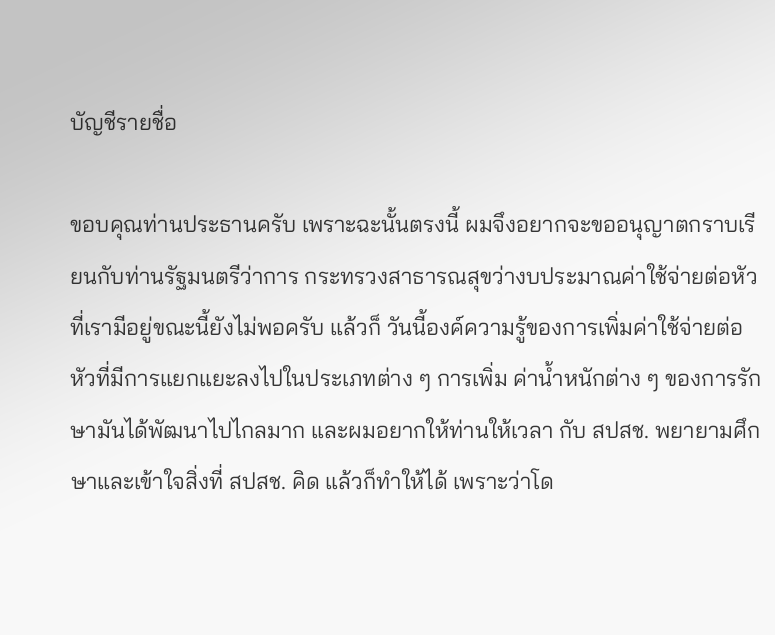บัญชีรายชื่อ

ขอบคุณท่านประธานครับ เพราะฉะนั้นตรงนี้ ผมจึงอยากจะขออนุญาตกราบเรียนกับท่านรัฐมนตรีว่าการ กระทรวงสาธารณสุขว่างบประมาณค่าใช้จ่ายต่อหัวที่เรามีอยู่ขณะนี้ยังไม่พอครับ แล้วก็ วันนี้องค์ความรู้ของการเพิ่มค่าใช้จ่ายต่อหัวที่มีการแยกแยะลงไปในประเภทต่าง ๆ การเพิ่ม ค่าน้ำหนักต่าง ๆ ของการรักษามันได้พัฒนาไปไกลมาก และผมอยากให้ท่านให้เวลา กับ สปสช. พยายามศึกษาและเข้าใจสิ่งที่ สปสช. คิด แล้วก็ทำให้ได้ เพราะว่าโด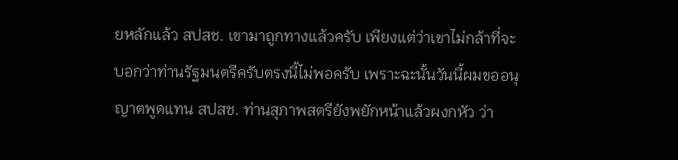ยหลักแล้ว สปสช. เขามาถูกทางแล้วครับ เพียงแต่ว่าเขาไม่กล้าที่จะบอกว่าท่านรัฐมนตรีครับตรงนี้ไม่พอครับ เพราะฉะนั้นวันนี้ผมขออนุญาตพูดแทน สปสช. ท่านสุภาพสตรียังพยักหน้าแล้วผงกหัว ว่า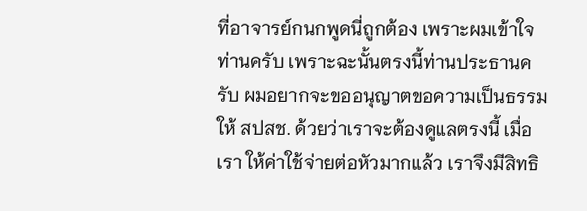ที่อาจารย์กนกพูดนี่ถูกต้อง เพราะผมเข้าใจท่านครับ เพราะฉะนั้นตรงนี้ท่านประธานครับ ผมอยากจะขออนุญาตขอความเป็นธรรมให้ สปสช. ด้วยว่าเราจะต้องดูแลตรงนี้ เมื่อเรา ให้ค่าใช้จ่ายต่อหัวมากแล้ว เราจึงมีสิทธิ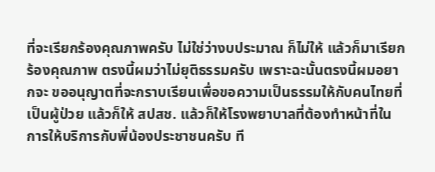ที่จะเรียกร้องคุณภาพครับ ไม่ใช่ว่างบประมาณ ก็ไม่ให้ แล้วก็มาเรียกร้องคุณภาพ ตรงนี้ผมว่าไม่ยุติธรรมครับ เพราะฉะนั้นตรงนี้ผมอยากจะ ขออนุญาตที่จะกราบเรียนเพื่อขอความเป็นธรรมให้กับคนไทยที่เป็นผู้ป่วย แล้วก็ให้ สปสช. แล้วก็ให้โรงพยาบาลที่ต้องทำหน้าที่ในการให้บริการกับพี่น้องประชาชนครับ ที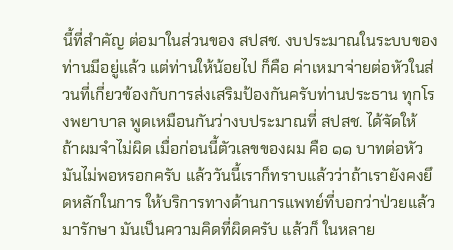นี้ที่สำคัญ ต่อมาในส่วนของ สปสช. งบประมาณในระบบของท่านมีอยู่แล้ว แต่ท่านให้น้อยไป ก็คือ ค่าเหมาจ่ายต่อหัวในส่วนที่เกี่ยวข้องกับการส่งเสริมป้องกันครับท่านประธาน ทุกโรงพยาบาล พูดเหมือนกันว่างบประมาณที่ สปสช. ได้จัดให้ ถ้าผมจำไม่ผิด เมื่อก่อนนี้ตัวเลขของผม คือ ๑๑ บาทต่อหัว มันไม่พอหรอกครับ แล้ววันนี้เราก็ทราบแล้วว่าถ้าเรายังคงยึดหลักในการ ให้บริการทางด้านการแพทย์ที่บอกว่าป่วยแล้วมารักษา มันเป็นความคิดที่ผิดครับ แล้วก็ ในหลาย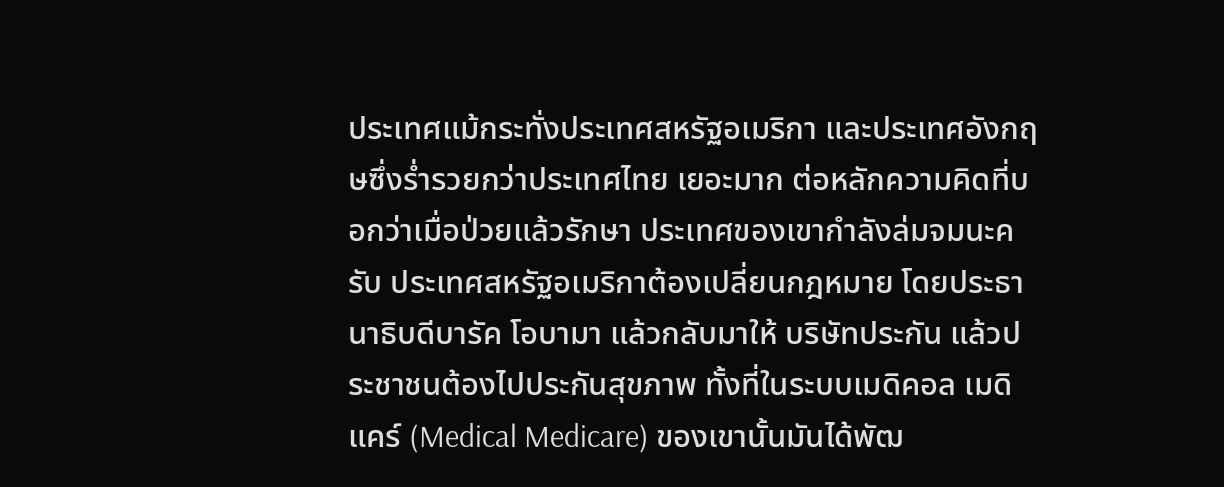ประเทศแม้กระทั่งประเทศสหรัฐอเมริกา และประเทศอังกฤษซึ่งร่ำรวยกว่าประเทศไทย เยอะมาก ต่อหลักความคิดที่บอกว่าเมื่อป่วยแล้วรักษา ประเทศของเขากำลังล่มจมนะครับ ประเทศสหรัฐอเมริกาต้องเปลี่ยนกฎหมาย โดยประธานาธิบดีบารัค โอบามา แล้วกลับมาให้ บริษัทประกัน แล้วประชาชนต้องไปประกันสุขภาพ ทั้งที่ในระบบเมดิคอล เมดิแคร์ (Medical Medicare) ของเขานั้นมันได้พัฒ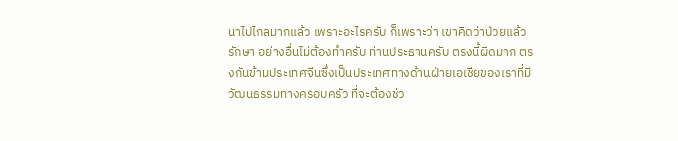นาไปไกลมากแล้ว เพราะอะไรครับ ก็เพราะว่า เขาคิดว่าป่วยแล้วรักษา อย่างอื่นไม่ต้องทำครับ ท่านประธานครับ ตรงนี้ผิดมาก ตรงกันข้ามประเทศจีนซึ่งเป็นประเทศทางด้านฝ่ายเอเชียของเราที่มีวัฒนธรรมทางครอบครัว ที่จะต้องช่ว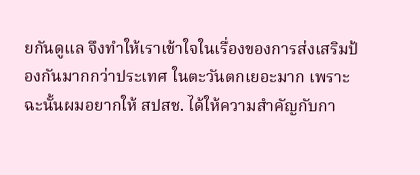ยกันดูแล จึงทำให้เราเข้าใจในเรื่องของการส่งเสริมป้องกันมากกว่าประเทศ ในตะวันตกเยอะมาก เพราะฉะนั้นผมอยากให้ สปสช. ได้ให้ความสำคัญกับกา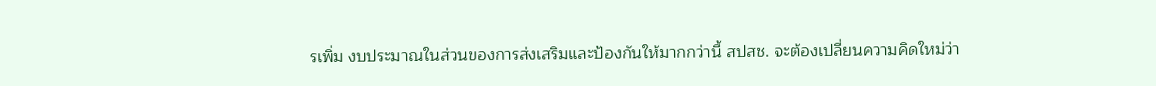รเพิ่ม งบประมาณในส่วนของการส่งเสริมและป้องกันให้มากกว่านี้ สปสช. จะต้องเปลี่ยนความคิดใหม่ว่า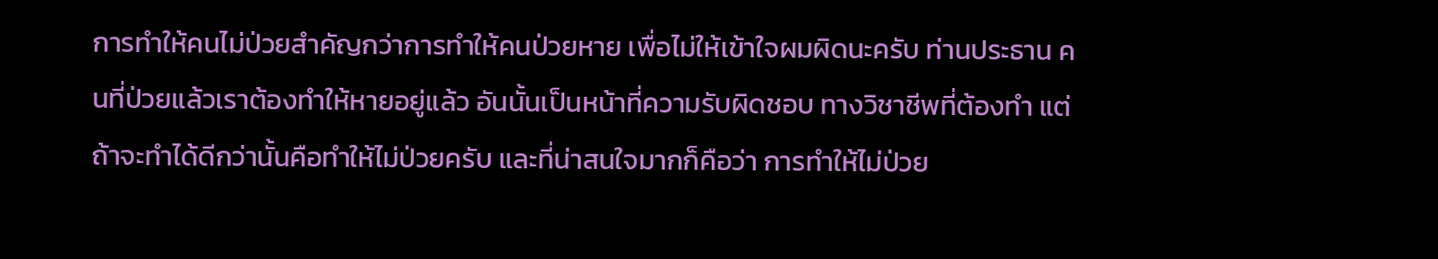การทำให้คนไม่ป่วยสำคัญกว่าการทำให้คนป่วยหาย เพื่อไม่ให้เข้าใจผมผิดนะครับ ท่านประธาน คนที่ป่วยแล้วเราต้องทำให้หายอยู่แล้ว อันนั้นเป็นหน้าที่ความรับผิดชอบ ทางวิชาชีพที่ต้องทำ แต่ถ้าจะทำได้ดีกว่านั้นคือทำให้ไม่ป่วยครับ และที่น่าสนใจมากก็คือว่า การทำให้ไม่ป่วย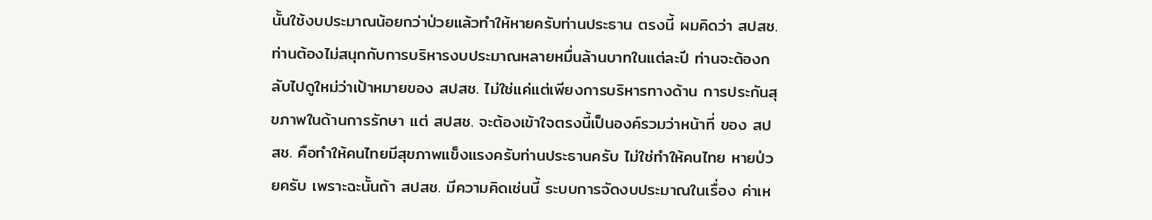นั้นใช้งบประมาณน้อยกว่าป่วยแล้วทำให้หายครับท่านประธาน ตรงนี้ ผมคิดว่า สปสช. ท่านต้องไม่สนุกกับการบริหารงบประมาณหลายหมื่นล้านบาทในแต่ละปี ท่านจะต้องกลับไปดูใหม่ว่าเป้าหมายของ สปสช. ไม่ใช่แค่แต่เพียงการบริหารทางด้าน การประกันสุขภาพในด้านการรักษา แต่ สปสช. จะต้องเข้าใจตรงนี้เป็นองค์รวมว่าหน้าที่ ของ สปสช. คือทำให้คนไทยมีสุขภาพแข็งแรงครับท่านประธานครับ ไม่ใช่ทำให้คนไทย หายป่วยครับ เพราะฉะนั้นถ้า สปสช. มีความคิดเช่นนี้ ระบบการจัดงบประมาณในเรื่อง ค่าเห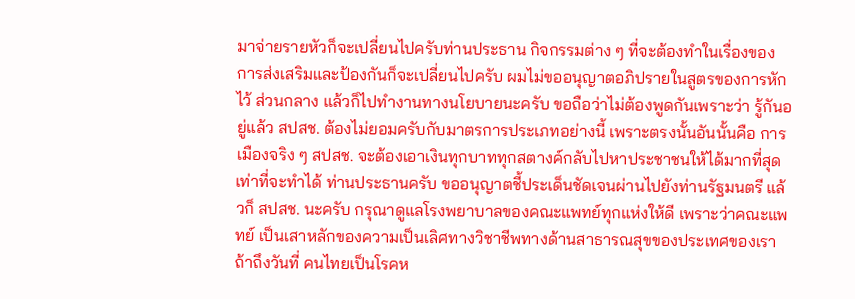มาจ่ายรายหัวก็จะเปลี่ยนไปครับท่านประธาน กิจกรรมต่าง ๆ ที่จะต้องทำในเรื่องของ การส่งเสริมและป้องกันก็จะเปลี่ยนไปครับ ผมไม่ขออนุญาตอภิปรายในสูตรของการหักไว้ ส่วนกลาง แล้วก็ไปทำงานทางนโยบายนะครับ ขอถือว่าไม่ต้องพูดกันเพราะว่า รู้กันอยู่แล้ว สปสช. ต้องไม่ยอมครับกับมาตรการประเภทอย่างนี้ เพราะตรงนั้นอันนั้นคือ การเมืองจริง ๆ สปสช. จะต้องเอาเงินทุกบาททุกสตางค์กลับไปหาประชาชนให้ได้มากที่สุด เท่าที่จะทำได้ ท่านประธานครับ ขออนุญาตชี้ประเด็นชัดเจนผ่านไปยังท่านรัฐมนตรี แล้วก็ สปสช. นะครับ กรุณาดูแลโรงพยาบาลของคณะแพทย์ทุกแห่งให้ดี เพราะว่าคณะแพทย์ เป็นเสาหลักของความเป็นเลิศทางวิชาชีพทางด้านสาธารณสุขของประเทศของเรา ถ้าถึงวันที่ คนไทยเป็นโรคห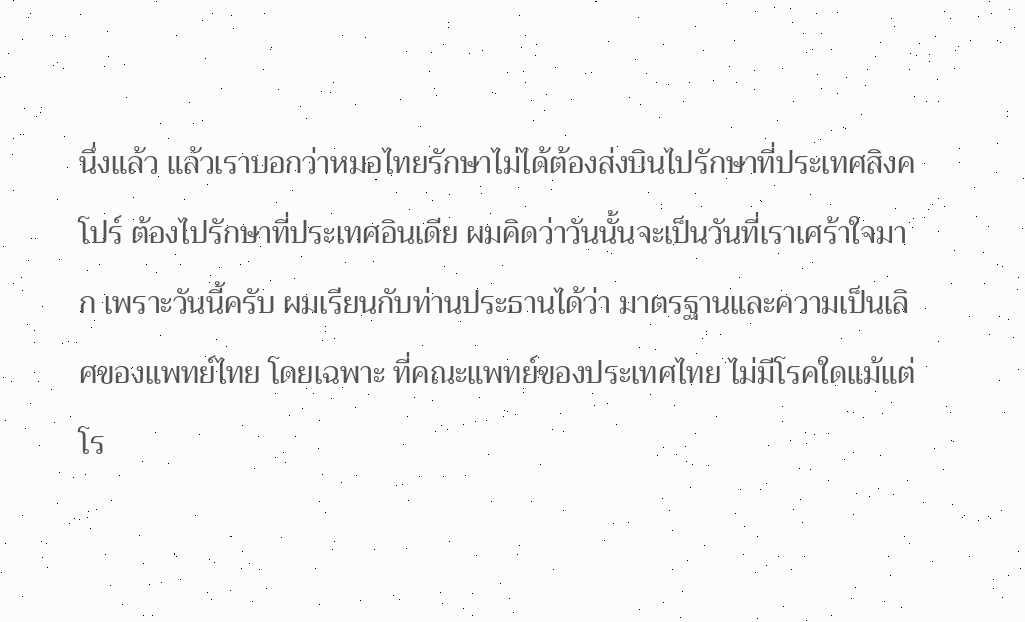นึ่งแล้ว แล้วเราบอกว่าหมอไทยรักษาไม่ได้ต้องส่งบินไปรักษาที่ประเทศสิงคโปร์ ต้องไปรักษาที่ประเทศอินเดีย ผมคิดว่าวันนั้นจะเป็นวันที่เราเศร้าใจมาก เพราะวันนี้ครับ ผมเรียนกับท่านประธานได้ว่า มาตรฐานและความเป็นเลิศของแพทย์ไทย โดยเฉพาะ ที่คณะแพทย์ของประเทศไทย ไม่มีโรคใดแม้แต่โร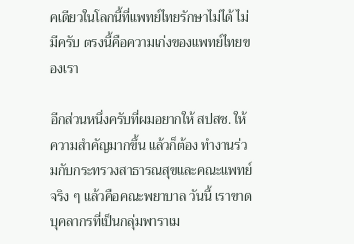คเดียวในโลกนี้ที่แพทย์ไทยรักษาไม่ได้ ไม่มีครับ ตรงนี้คือความเก่งของแพทย์ไทยของเรา

อีกส่วนหนึ่งครับที่ผมอยากให้ สปสช. ให้ความสำคัญมากขึ้น แล้วก็ต้อง ทำงานร่วมกับกระทรวงสาธารณสุขและคณะแพทย์ จริง ๆ แล้วคือคณะพยาบาล วันนี้ เราขาดบุคลากรที่เป็นกลุ่มพาราเม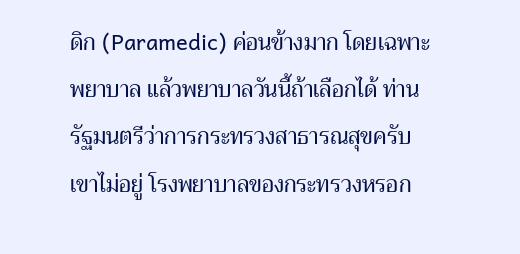ดิก (Paramedic) ค่อนข้างมาก โดยเฉพาะพยาบาล แล้วพยาบาลวันนี้ถ้าเลือกได้ ท่านรัฐมนตรีว่าการกระทรวงสาธารณสุขครับ เขาไม่อยู่ โรงพยาบาลของกระทรวงหรอก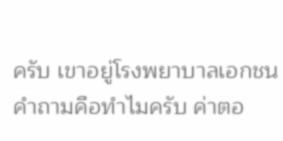ครับ เขาอยู่โรงพยาบาลเอกชน คำถามคือทำไมครับ ค่าตอ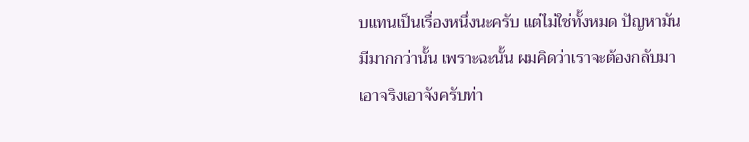บแทนเป็นเรื่องหนึ่งนะครับ แต่ไม่ใช่ทั้งหมด ปัญหามันมีมากกว่านั้น เพราะฉะนั้น ผมคิดว่าเราจะต้องกลับมาเอาจริงเอาจังครับท่า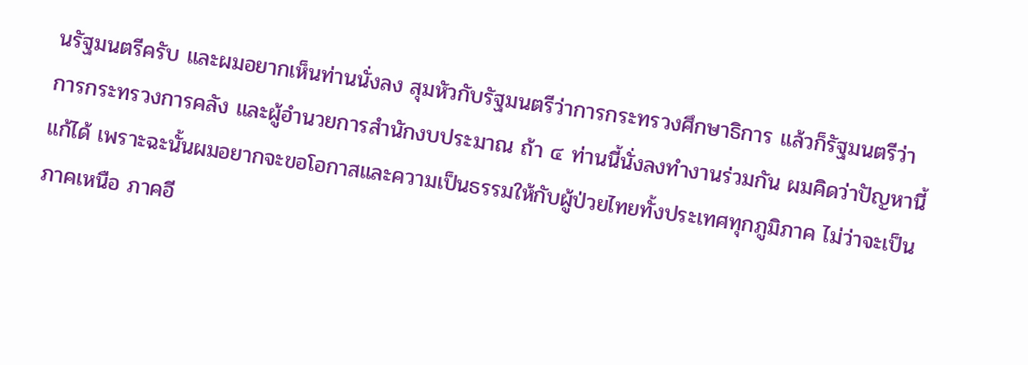นรัฐมนตรีครับ และผมอยากเห็นท่านนั่งลง สุมหัวกับรัฐมนตรีว่าการกระทรวงศึกษาธิการ แล้วก็รัฐมนตรีว่าการกระทรวงการคลัง และผู้อำนวยการสำนักงบประมาณ ถ้า ๔ ท่านนี้นั่งลงทำงานร่วมกัน ผมคิดว่าปัญหานี้แก้ได้ เพราะฉะนั้นผมอยากจะขอโอกาสและความเป็นธรรมให้กับผู้ป่วยไทยทั้งประเทศทุกภูมิภาค ไม่ว่าจะเป็นภาคเหนือ ภาคอี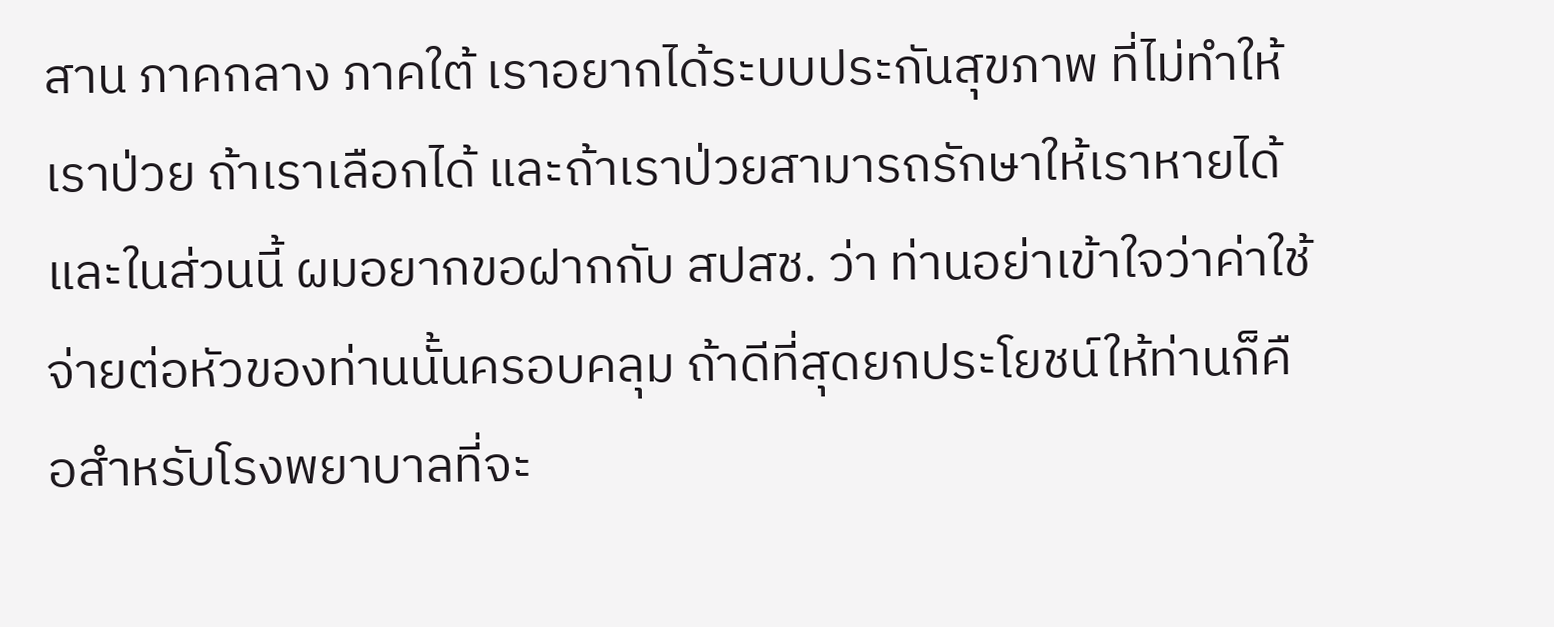สาน ภาคกลาง ภาคใต้ เราอยากได้ระบบประกันสุขภาพ ที่ไม่ทำให้เราป่วย ถ้าเราเลือกได้ และถ้าเราป่วยสามารถรักษาให้เราหายได้ และในส่วนนี้ ผมอยากขอฝากกับ สปสช. ว่า ท่านอย่าเข้าใจว่าค่าใช้จ่ายต่อหัวของท่านนั้นครอบคลุม ถ้าดีที่สุดยกประโยชน์ให้ท่านก็คือสำหรับโรงพยาบาลที่จะ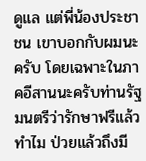ดูแล แต่พี่น้องประชาชน เขาบอกกับผมนะครับ โดยเฉพาะในภาคอีสานนะครับท่านรัฐมนตรีว่ารักษาฟรีแล้วทำไม ป่วยแล้วถึงมี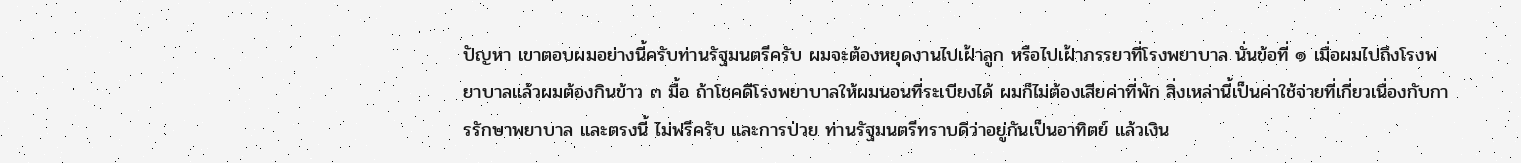ปัญหา เขาตอบผมอย่างนี้ครับท่านรัฐมนตรีครับ ผมจะต้องหยุดงานไปเฝ้าลูก หรือไปเฝ้าภรรยาที่โรงพยาบาล นั่นข้อที่ ๑ เมื่อผมไปถึงโรงพยาบาลแล้วผมต้องกินข้าว ๓ มื้อ ถ้าโชคดีโรงพยาบาลให้ผมนอนที่ระเบียงได้ ผมก็ไม่ต้องเสียค่าที่พัก สิ่งเหล่านี้เป็นค่าใช้จ่ายที่เกี่ยวเนื่องกับการรักษาพยาบาล และตรงนี้ ไม่ฟรีครับ และการป่วย ท่านรัฐมนตรีทราบดีว่าอยู่กันเป็นอาทิตย์ แล้วเงิน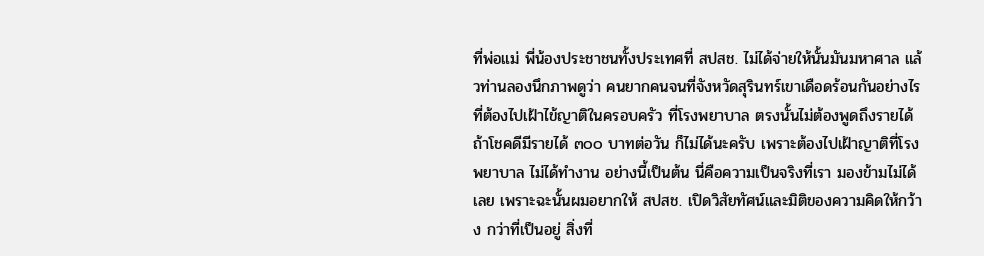ที่พ่อแม่ พี่น้องประชาชนทั้งประเทศที่ สปสช. ไม่ได้จ่ายให้นั้นมันมหาศาล แล้วท่านลองนึกภาพดูว่า คนยากคนจนที่จังหวัดสุรินทร์เขาเดือดร้อนกันอย่างไรที่ต้องไปเฝ้าไข้ญาติในครอบครัว ที่โรงพยาบาล ตรงนั้นไม่ต้องพูดถึงรายได้ ถ้าโชคดีมีรายได้ ๓๐๐ บาทต่อวัน ก็ไม่ได้นะครับ เพราะต้องไปเฝ้าญาติที่โรงพยาบาล ไม่ได้ทำงาน อย่างนี้เป็นต้น นี่คือความเป็นจริงที่เรา มองข้ามไม่ได้เลย เพราะฉะนั้นผมอยากให้ สปสช. เปิดวิสัยทัศน์และมิติของความคิดให้กว้าง กว่าที่เป็นอยู่ สิ่งที่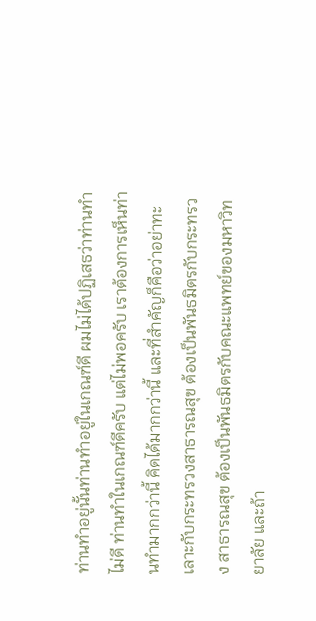ท่านทำอยู่นั้นท่านทำอยู่ในเกณฑ์ดี ผมไม่ได้ปฏิเสธว่าท่านทำไม่ดี ท่านทำในเกณฑ์ดีครับ แต่ไม่พอครับ เราต้องการเห็นท่านทำมากกว่านี้ คิดได้มากกว่านี้ และที่สำคัญก็คือว่าอย่าทะเลาะกับกระทรวงสาธารณสุข ต้องเป็นพันธมิตรกับกระทรวง สาธารณสุข ต้องเป็นพันธมิตรกับคณะแพทย์ของมหาวิทยาลัย และถ้า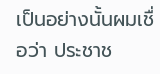เป็นอย่างนั้นผมเชื่อว่า ประชาช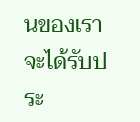นของเราจะได้รับประ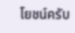โยชน์ครับ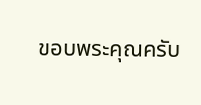ขอบพระคุณครับ